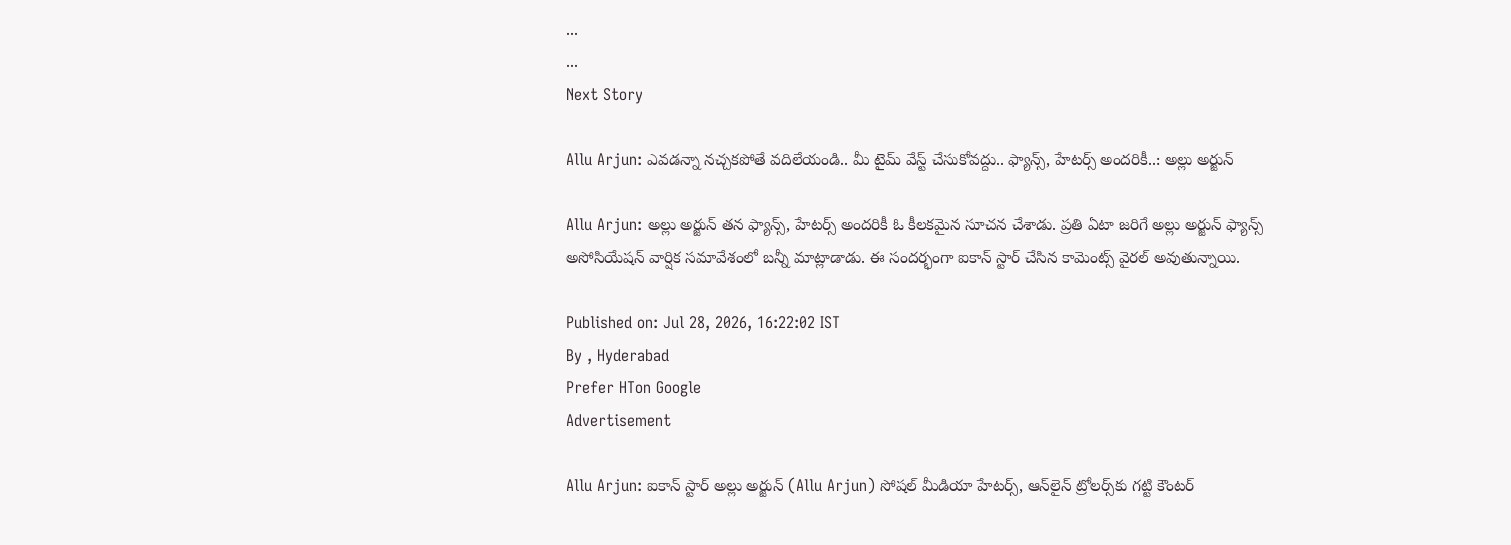...
...
Next Story

Allu Arjun: ఎవడన్నా నచ్చకపోతే వదిలేయండి.. మీ టైమ్ వేస్ట్ చేసుకోవద్దు.. ఫ్యాన్స్, హేటర్స్ అందరికీ..: అల్లు అర్జున్

Allu Arjun: అల్లు అర్జున్ తన ఫ్యాన్స్, హేటర్స్ అందరికీ ఓ కీలకమైన సూచన చేశాడు. ప్రతి ఏటా జరిగే అల్లు అర్జున్ ఫ్యాన్స్ అసోసియేషన్ వార్షిక సమావేశంలో బన్నీ మాట్లాడాడు. ఈ సందర్భంగా ఐకాన్ స్టార్ చేసిన కామెంట్స్ వైరల్ అవుతున్నాయి.

Published on: Jul 28, 2026, 16:22:02 IST
By , Hyderabad
Prefer HTon Google
Advertisement

Allu Arjun: ఐకాన్ స్టార్ అల్లు అర్జున్ (Allu Arjun) సోషల్ మీడియా హేటర్స్, ఆన్‌లైన్ ట్రోలర్స్‌కు గట్టి కౌంటర్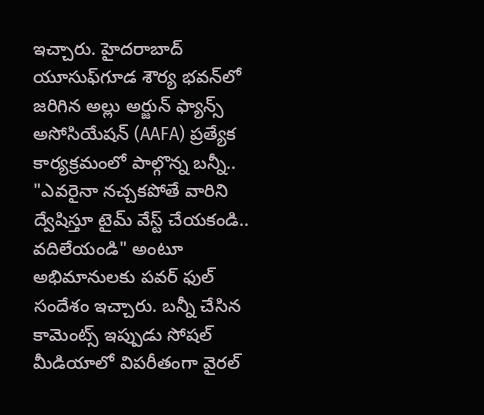ఇచ్చారు. హైదరాబాద్ యూసుఫ్‌గూడ శౌర్య భవన్‌లో జరిగిన అల్లు అర్జున్ ఫ్యాన్స్ అసోసియేషన్ (AAFA) ప్రత్యేక కార్యక్రమంలో పాల్గొన్న బన్నీ.. "ఎవరైనా నచ్చకపోతే వారిని ద్వేషిస్తూ టైమ్ వేస్ట్ చేయకండి.. వదిలేయండి" అంటూ అభిమానులకు పవర్ ఫుల్ సందేశం ఇచ్చారు. బన్నీ చేసిన కామెంట్స్ ఇప్పుడు సోషల్ మీడియాలో విపరీతంగా వైరల్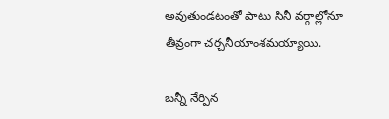అవుతుండటంతో పాటు సినీ వర్గాల్లోనూ తీవ్రంగా చర్చనీయాంశమయ్యాయి.

బన్నీ నేర్పిన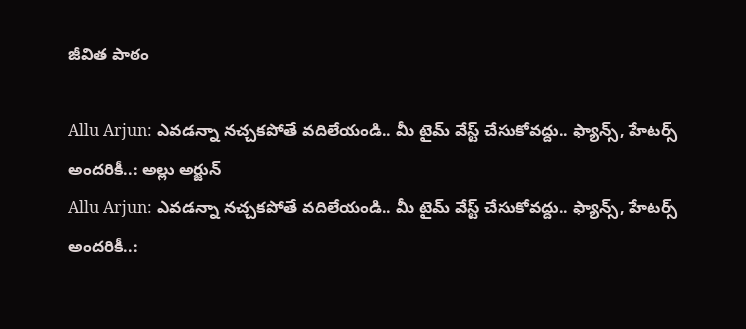జీవిత పాఠం

Allu Arjun: ఎవడన్నా నచ్చకపోతే వదిలేయండి.. మీ టైమ్ వేస్ట్ చేసుకోవద్దు.. ఫ్యాన్స్, హేటర్స్ అందరికీ..: అల్లు అర్జున్
Allu Arjun: ఎవడన్నా నచ్చకపోతే వదిలేయండి.. మీ టైమ్ వేస్ట్ చేసుకోవద్దు.. ఫ్యాన్స్, హేటర్స్ అందరికీ..: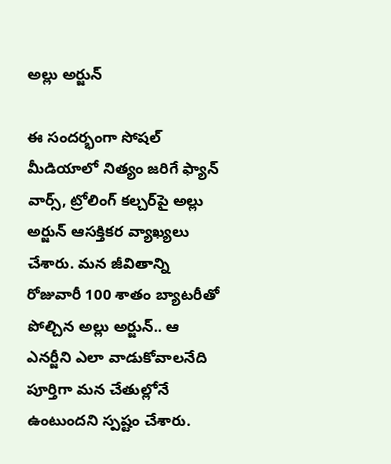అల్లు అర్జున్

ఈ సందర్భంగా సోషల్ మీడియాలో నిత్యం జరిగే ఫ్యాన్ వార్స్, ట్రోలింగ్ కల్చర్‌పై అల్లు అర్జున్ ఆసక్తికర వ్యాఖ్యలు చేశారు. మన జీవితాన్ని రోజువారీ 100 శాతం బ్యాటరీతో పోల్చిన అల్లు అర్జున్.. ఆ ఎనర్జీని ఎలా వాడుకోవాలనేది పూర్తిగా మన చేతుల్లోనే ఉంటుందని స్పష్టం చేశారు.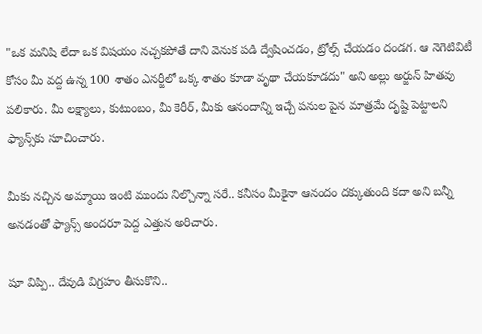"ఒక మనిషి లేదా ఒక విషయం నచ్చకపోతే దాని వెనుక పడి ద్వేషించడం, ట్రోల్స్ చేయడం దండగ. ఆ నెగెటివిటీ కోసం మీ వద్ద ఉన్న 100 శాతం ఎనర్జీలో ఒక్క శాతం కూడా వృథా చేయకూడదు" అని అల్లు అర్జున్ హితవు పలికారు. మీ లక్ష్యాలు, కుటుంబం, మీ కెరీర్, మీకు ఆనందాన్ని ఇచ్చే పనుల పైన మాత్రమే దృష్టి పెట్టాలని ఫ్యాన్స్‌కు సూచించారు.

మీకు నచ్చిన అమ్మాయి ఇంటి ముందు నిల్చొన్నా సరే.. కనీసం మీకైనా ఆనందం దక్కుతుంది కదా అని బన్నీ అనడంతో ఫ్యాన్స్ అందరూ పెద్ద ఎత్తున అరిచారు.

షూ విప్పి.. దేవుడి విగ్రహం తీసుకొని..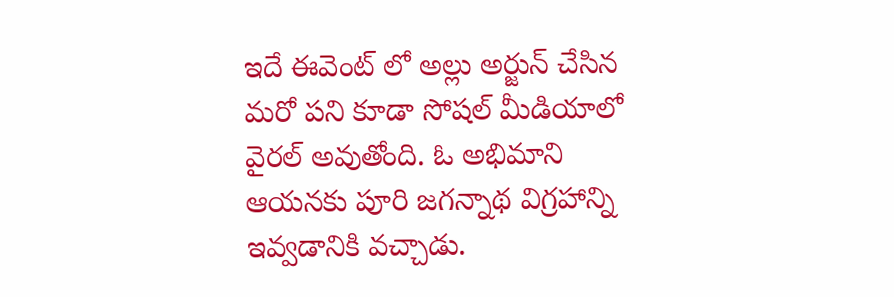ఇదే ఈవెంట్ లో అల్లు అర్జున్ చేసిన మరో పని కూడా సోషల్ మీడియాలో వైరల్ అవుతోంది. ఓ అభిమాని ఆయనకు పూరి జగన్నాథ విగ్రహాన్ని ఇవ్వడానికి వచ్చాడు.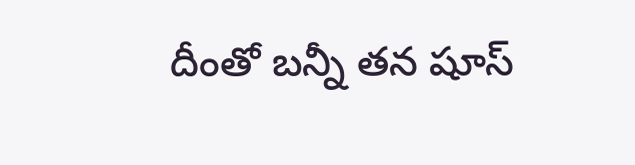దీంతో బన్నీ తన షూస్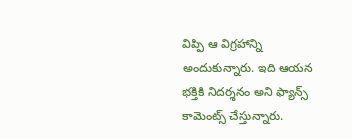విప్పి ఆ విగ్రహాన్ని అందుకున్నారు. ఇది ఆయన భక్తికి నిదర్శనం అని ఫ్యాన్స్ కామెంట్స్ చేస్తున్నారు.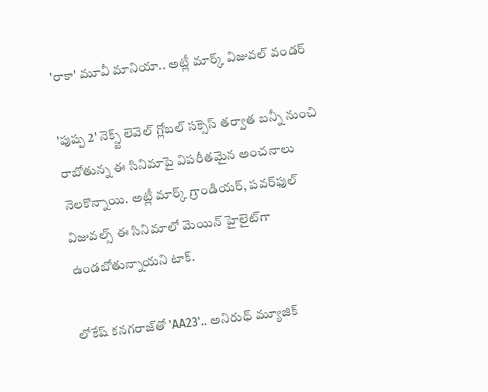'రాకా' మూవీ మానియా.. అట్లీ మార్క్ విజువల్ వండర్

'పుష్ప 2' నెక్స్ట్ లెవెల్ గ్లోబల్ సక్సెస్ తర్వాత బన్నీ నుంచి రాబోతున్న ఈ సినిమాపై విపరీతమైన అంచనాలు నెలకొన్నాయి. అట్లీ మార్క్ గ్రాండియర్, పవర్‌ఫుల్ విజువల్స్ ఈ సినిమాలో మెయిన్ హైలైట్‌గా ఉండబోతున్నాయని టాక్.

లోకేష్ కనగరాజ్‌తో 'AA23'.. అనిరుధ్ మ్యూజిక్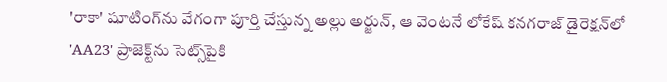'రాకా' షూటింగ్‌ను వేగంగా పూర్తి చేస్తున్న అల్లు అర్జున్, ఆ వెంటనే లోకేష్ కనగరాజ్ డైరెక్షన్‌లో 'AA23' ప్రాజెక్ట్‌ను సెట్స్‌పైకి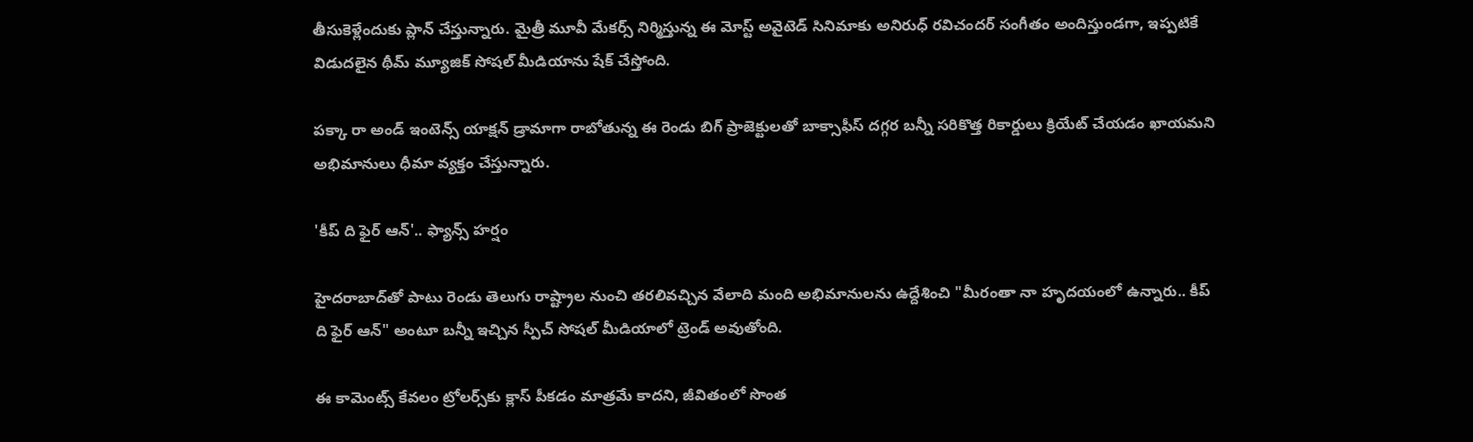తీసుకెళ్లేందుకు ప్లాన్ చేస్తున్నారు. మైత్రీ మూవీ మేకర్స్ నిర్మిస్తున్న ఈ మోస్ట్ అవైటెడ్ సినిమాకు అనిరుధ్ రవిచందర్ సంగీతం అందిస్తుండగా, ఇప్పటికే విడుదలైన థీమ్ మ్యూజిక్ సోషల్ మీడియాను షేక్ చేస్తోంది.

పక్కా రా అండ్ ఇంటెన్స్ యాక్షన్ డ్రామాగా రాబోతున్న ఈ రెండు బిగ్ ప్రాజెక్టులతో బాక్సాఫీస్ దగ్గర బన్నీ సరికొత్త రికార్డులు క్రియేట్ చేయడం ఖాయమని అభిమానులు ధీమా వ్యక్తం చేస్తున్నారు.

'కీప్ ది ఫైర్ ఆన్'.. ఫ్యాన్స్ హర్షం

హైదరాబాద్‌తో పాటు రెండు తెలుగు రాష్ట్రాల నుంచి తరలివచ్చిన వేలాది మంది అభిమానులను ఉద్దేశించి "మీరంతా నా హృదయంలో ఉన్నారు.. కీప్ ది ఫైర్ ఆన్" అంటూ బన్నీ ఇచ్చిన స్పీచ్ సోషల్ మీడియాలో ట్రెండ్ అవుతోంది.

ఈ కామెంట్స్ కేవలం ట్రోలర్స్‌కు క్లాస్ పీకడం మాత్రమే కాదని, జీవితంలో సొంత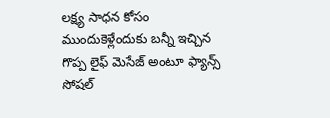లక్ష్య సాధన కోసం ముందుకెళ్లేందుకు బన్నీ ఇచ్చిన గొప్ప లైఫ్ మెసేజ్ అంటూ ఫ్యాన్స్ సోషల్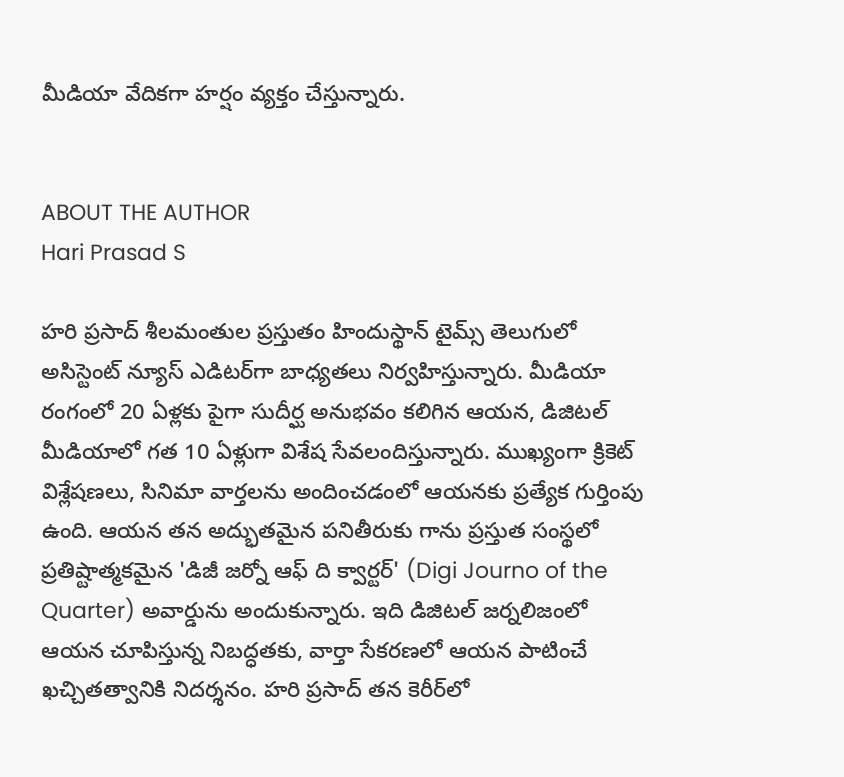మీడియా వేదికగా హర్షం వ్యక్తం చేస్తున్నారు.


ABOUT THE AUTHOR
Hari Prasad S

హరి ప్రసాద్ శీలమంతుల ప్రస్తుతం హిందుస్థాన్ టైమ్స్ తెలుగులో అసిస్టెంట్ న్యూస్ ఎడిటర్‌గా బాధ్యతలు నిర్వహిస్తున్నారు. మీడియా రంగంలో 20 ఏళ్లకు పైగా సుదీర్ఘ అనుభవం కలిగిన ఆయన, డిజిటల్ మీడియాలో గత 10 ఏళ్లుగా విశేష సేవలందిస్తున్నారు. ముఖ్యంగా క్రికెట్ విశ్లేషణలు, సినిమా వార్తలను అందించడంలో ఆయనకు ప్రత్యేక గుర్తింపు ఉంది. ఆయన తన అద్భుతమైన పనితీరుకు గాను ప్రస్తుత సంస్థలో ప్రతిష్టాత్మకమైన 'డిజీ జర్నో ఆఫ్ ది క్వార్టర్' (Digi Journo of the Quarter) అవార్డును అందుకున్నారు. ఇది డిజిటల్ జర్నలిజంలో ఆయన చూపిస్తున్న నిబద్ధతకు, వార్తా సేకరణలో ఆయన పాటించే ఖచ్చితత్వానికి నిదర్శనం. హరి ప్రసాద్ తన కెరీర్‌లో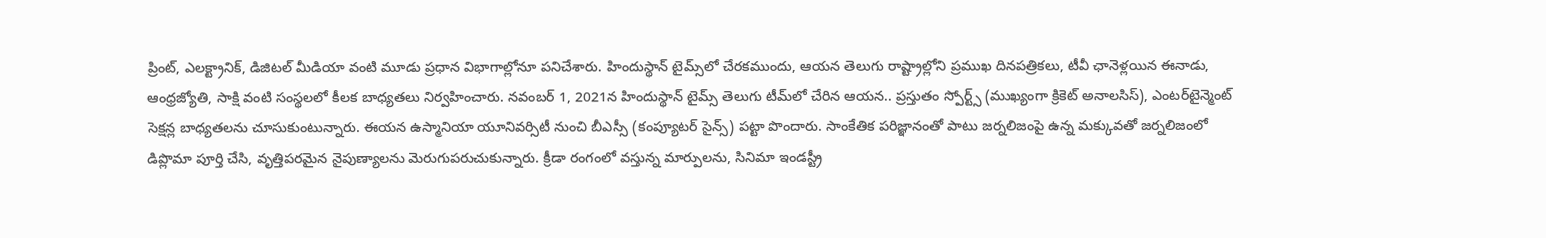ప్రింట్, ఎలక్ట్రానిక్, డిజిటల్ మీడియా వంటి మూడు ప్రధాన విభాగాల్లోనూ పనిచేశారు. హిందుస్థాన్ టైమ్స్‌లో చేరకముందు, ఆయన తెలుగు రాష్ట్రాల్లోని ప్రముఖ దినపత్రికలు, టీవీ ఛానెళ్లయిన ఈనాడు, ఆంధ్రజ్యోతి, సాక్షి వంటి సంస్థలలో కీలక బాధ్యతలు నిర్వహించారు. నవంబర్ 1, 2021న హిందుస్థాన్ టైమ్స్ తెలుగు టీమ్‌లో చేరిన ఆయన.. ప్రస్తుతం స్పోర్ట్స్ (ముఖ్యంగా క్రికెట్ అనాలసిస్), ఎంటర్‌టైన్మెంట్ సెక్షన్ల బాధ్యతలను చూసుకుంటున్నారు. ఈయన ఉస్మానియా యూనివర్సిటీ నుంచి బీఎస్సీ (కంప్యూటర్ సైన్స్) పట్టా పొందారు. సాంకేతిక పరిజ్ఞానంతో పాటు జర్నలిజంపై ఉన్న మక్కువతో జర్నలిజంలో డిప్లొమా పూర్తి చేసి, వృత్తిపరమైన నైపుణ్యాలను మెరుగుపరుచుకున్నారు. క్రీడా రంగంలో వస్తున్న మార్పులను, సినిమా ఇండస్ట్రీ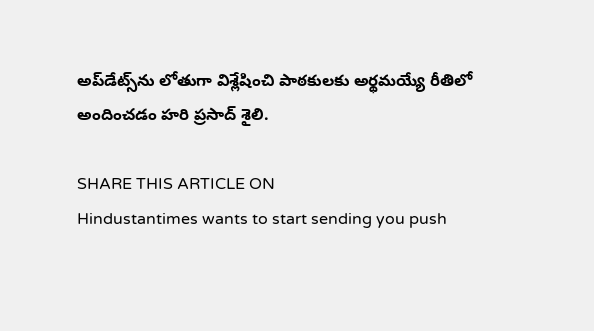అప్‌డేట్స్‌ను లోతుగా విశ్లేషించి పాఠకులకు అర్థమయ్యే రీతిలో అందించడం హరి ప్రసాద్ శైలి.

SHARE THIS ARTICLE ON
Hindustantimes wants to start sending you push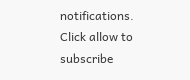notifications. Click allow to subscribe